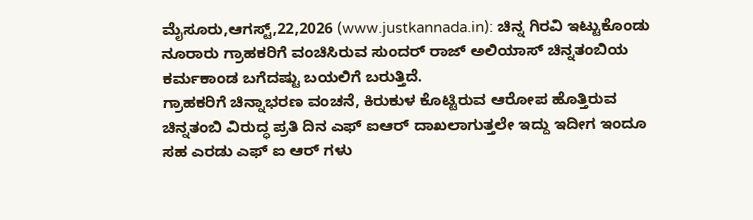ಮೈಸೂರು,ಆಗಸ್ಟ್,22,2026 (www.justkannada.in): ಚಿನ್ನ ಗಿರವಿ ಇಟ್ಟುಕೊಂಡು ನೂರಾರು ಗ್ರಾಹಕರಿಗೆ ವಂಚಿಸಿರುವ ಸುಂದರ್ ರಾಜ್ ಅಲಿಯಾಸ್ ಚಿನ್ನತಂಬಿಯ ಕರ್ಮಕಾಂಡ ಬಗೆದಷ್ಟು ಬಯಲಿಗೆ ಬರುತ್ತಿದೆ.
ಗ್ರಾಹಕರಿಗೆ ಚಿನ್ನಾಭರಣ ವಂಚನೆ, ಕಿರುಕುಳ ಕೊಟ್ಟಿರುವ ಆರೋಪ ಹೊತ್ತಿರುವ ಚಿನ್ನತಂಬಿ ವಿರುದ್ಧ ಪ್ರತಿ ದಿನ ಎಫ್ ಐಆರ್ ದಾಖಲಾಗುತ್ತಲೇ ಇದ್ದು ಇದೀಗ ಇಂದೂ ಸಹ ಎರಡು ಎಫ್ ಐ ಆರ್ ಗಳು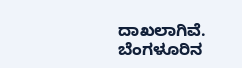ದಾಖಲಾಗಿವೆ.
ಬೆಂಗಳೂರಿನ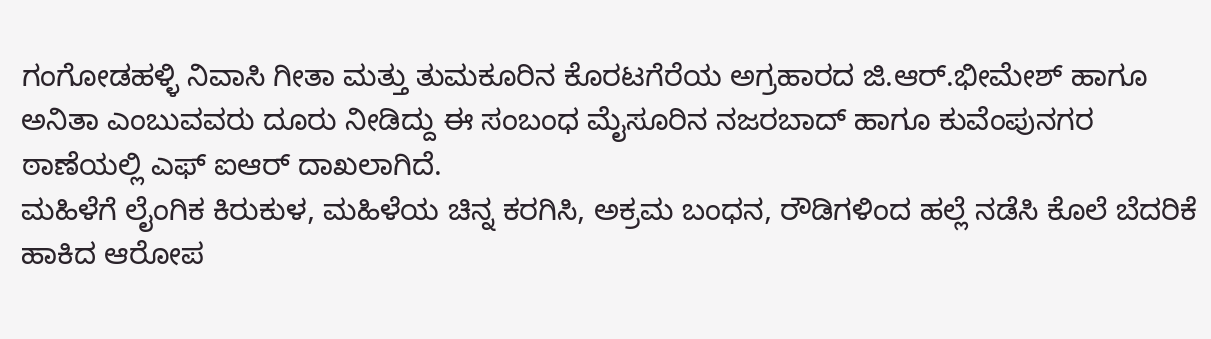ಗಂಗೋಡಹಳ್ಳಿ ನಿವಾಸಿ ಗೀತಾ ಮತ್ತು ತುಮಕೂರಿನ ಕೊರಟಗೆರೆಯ ಅಗ್ರಹಾರದ ಜಿ.ಆರ್.ಭೀಮೇಶ್ ಹಾಗೂ ಅನಿತಾ ಎಂಬುವವರು ದೂರು ನೀಡಿದ್ದು ಈ ಸಂಬಂಧ ಮೈಸೂರಿನ ನಜರಬಾದ್ ಹಾಗೂ ಕುವೆಂಪುನಗರ ಠಾಣೆಯಲ್ಲಿ ಎಫ್ ಐಆರ್ ದಾಖಲಾಗಿದೆ.
ಮಹಿಳೆಗೆ ಲೈಂಗಿಕ ಕಿರುಕುಳ, ಮಹಿಳೆಯ ಚಿನ್ನ ಕರಗಿಸಿ, ಅಕ್ರಮ ಬಂಧನ, ರೌಡಿಗಳಿಂದ ಹಲ್ಲೆ ನಡೆಸಿ ಕೊಲೆ ಬೆದರಿಕೆ ಹಾಕಿದ ಆರೋಪ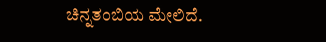ಚಿನ್ನತಂಬಿಯ ಮೇಲಿದೆ.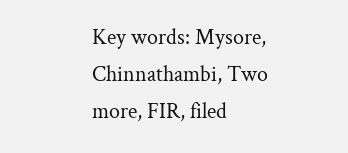Key words: Mysore, Chinnathambi, Two more, FIR, filed